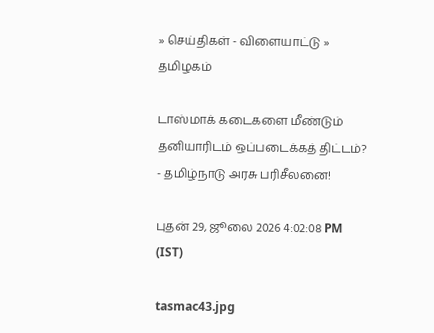» செய்திகள் - விளையாட்டு » தமிழகம்

டாஸ்மாக் கடைகளை மீண்டும் தனியாரிடம் ஒப்படைக்கத் திட்டம்? - தமிழ்நாடு அரசு பரிசீலனை!

புதன் 29, ஜூலை 2026 4:02:08 PM (IST)

tasmac43.jpg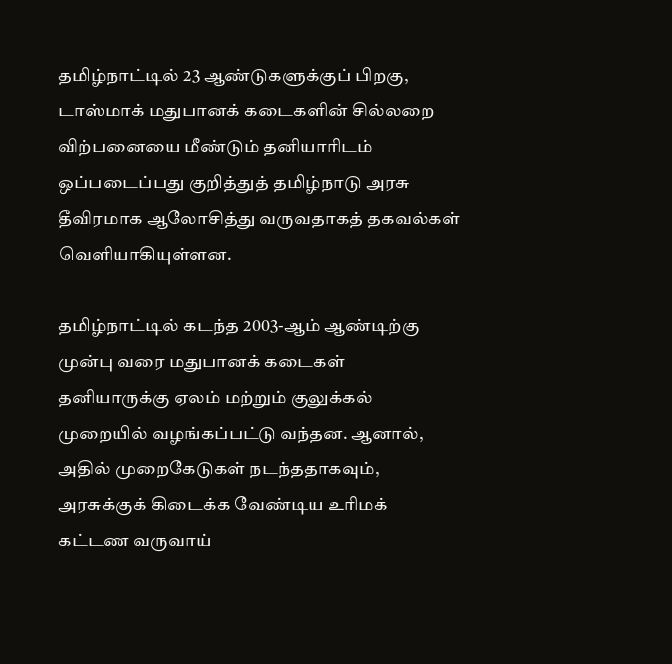தமிழ்நாட்டில் 23 ஆண்டுகளுக்குப் பிறகு, டாஸ்மாக் மதுபானக் கடைகளின் சில்லறை விற்பனையை மீண்டும் தனியாரிடம் ஒப்படைப்பது குறித்துத் தமிழ்நாடு அரசு தீவிரமாக ஆலோசித்து வருவதாகத் தகவல்கள் வெளியாகியுள்ளன.

தமிழ்நாட்டில் கடந்த 2003-ஆம் ஆண்டிற்கு முன்பு வரை மதுபானக் கடைகள் தனியாருக்கு ஏலம் மற்றும் குலுக்கல் முறையில் வழங்கப்பட்டு வந்தன. ஆனால், அதில் முறைகேடுகள் நடந்ததாகவும், அரசுக்குக் கிடைக்க வேண்டிய உரிமக் கட்டண வருவாய்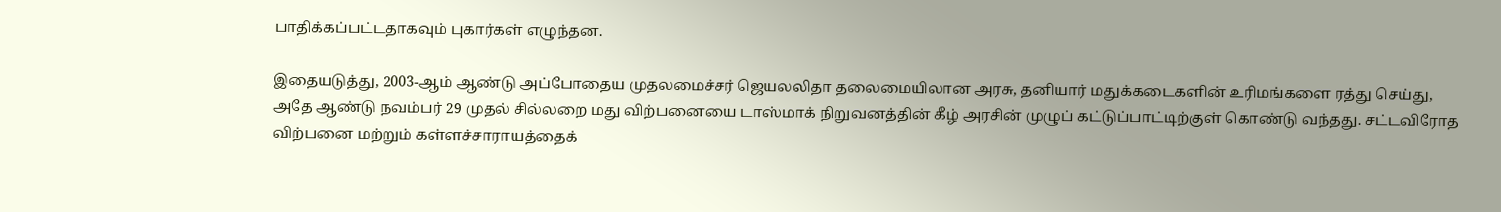பாதிக்கப்பட்டதாகவும் புகார்கள் எழுந்தன.

இதையடுத்து, 2003-ஆம் ஆண்டு அப்போதைய முதலமைச்சர் ஜெயலலிதா தலைமையிலான அரசு, தனியார் மதுக்கடைகளின் உரிமங்களை ரத்து செய்து, அதே ஆண்டு நவம்பர் 29 முதல் சில்லறை மது விற்பனையை டாஸ்மாக் நிறுவனத்தின் கீழ் அரசின் முழுப் கட்டுப்பாட்டிற்குள் கொண்டு வந்தது. சட்டவிரோத விற்பனை மற்றும் கள்ளச்சாராயத்தைக்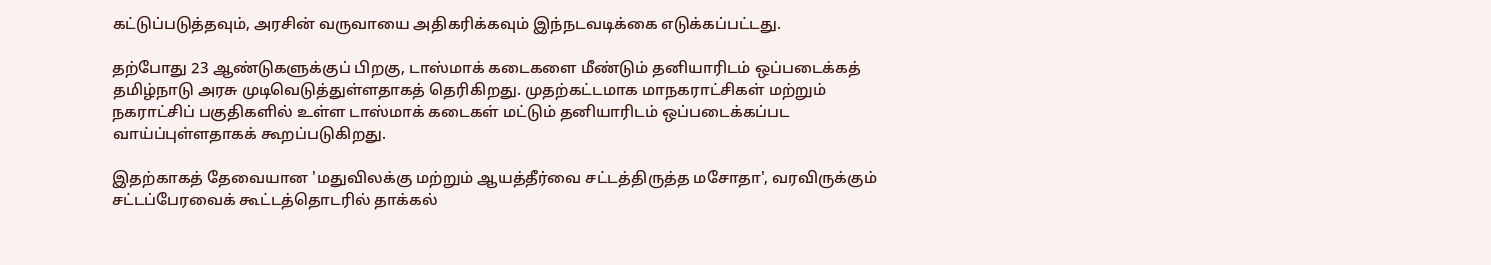கட்டுப்படுத்தவும், அரசின் வருவாயை அதிகரிக்கவும் இந்நடவடிக்கை எடுக்கப்பட்டது.

தற்போது 23 ஆண்டுகளுக்குப் பிறகு, டாஸ்மாக் கடைகளை மீண்டும் தனியாரிடம் ஒப்படைக்கத் தமிழ்நாடு அரசு முடிவெடுத்துள்ளதாகத் தெரிகிறது. முதற்கட்டமாக மாநகராட்சிகள் மற்றும் நகராட்சிப் பகுதிகளில் உள்ள டாஸ்மாக் கடைகள் மட்டும் தனியாரிடம் ஒப்படைக்கப்பட வாய்ப்புள்ளதாகக் கூறப்படுகிறது.

இதற்காகத் தேவையான 'மதுவிலக்கு மற்றும் ஆயத்தீர்வை சட்டத்திருத்த மசோதா', வரவிருக்கும் சட்டப்பேரவைக் கூட்டத்தொடரில் தாக்கல்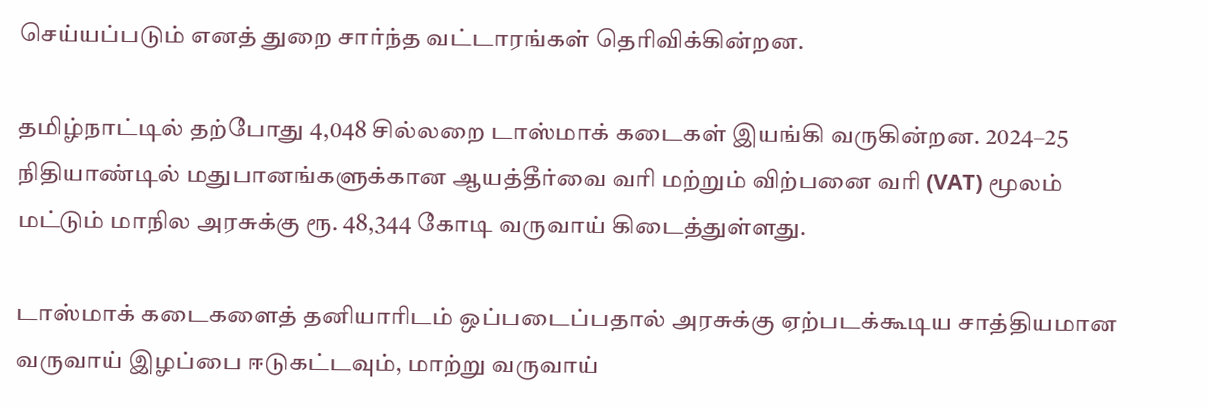செய்யப்படும் எனத் துறை சார்ந்த வட்டாரங்கள் தெரிவிக்கின்றன.

தமிழ்நாட்டில் தற்போது 4,048 சில்லறை டாஸ்மாக் கடைகள் இயங்கி வருகின்றன. 2024–25 நிதியாண்டில் மதுபானங்களுக்கான ஆயத்தீர்வை வரி மற்றும் விற்பனை வரி (VAT) மூலம் மட்டும் மாநில அரசுக்கு ரூ. 48,344 கோடி வருவாய் கிடைத்துள்ளது.

டாஸ்மாக் கடைகளைத் தனியாரிடம் ஒப்படைப்பதால் அரசுக்கு ஏற்படக்கூடிய சாத்தியமான வருவாய் இழப்பை ஈடுகட்டவும், மாற்று வருவாய்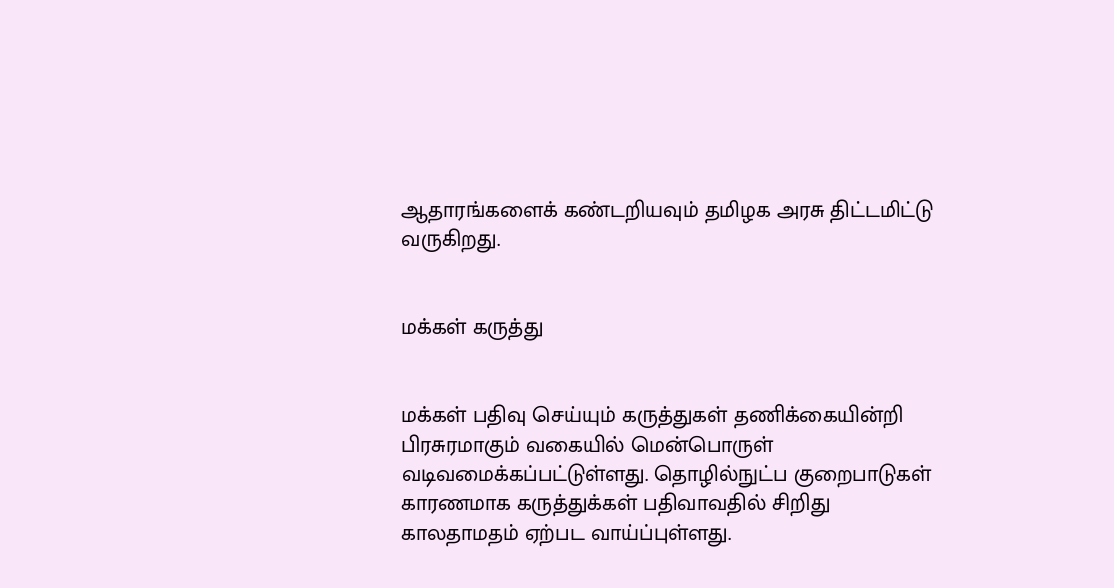ஆதாரங்களைக் கண்டறியவும் தமிழக அரசு திட்டமிட்டு வருகிறது.


மக்கள் கருத்து


மக்கள் பதிவு செய்யும் கருத்துகள் தணிக்கையின்றி பிரசுரமாகும் வகையில் மென்பொருள் வடிவமைக்கப்பட்டுள்ளது. தொழில்நுட்ப குறைபாடுகள் காரணமாக கருத்துக்கள் பதிவாவதில் சிறிது காலதாமதம் ஏற்பட வாய்ப்புள்ளது.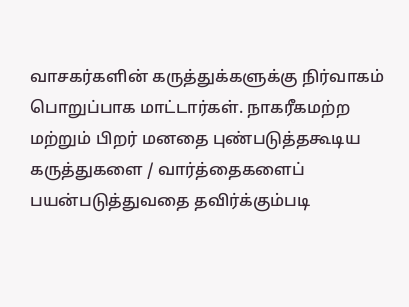வாசகர்களின் கருத்துக்களுக்கு நிர்வாகம் பொறுப்பாக மாட்டார்கள். நாகரீகமற்ற மற்றும் பிறர் மனதை புண்படுத்தகூடிய கருத்துகளை / வார்த்தைகளைப் பயன்படுத்துவதை தவிர்க்கும்படி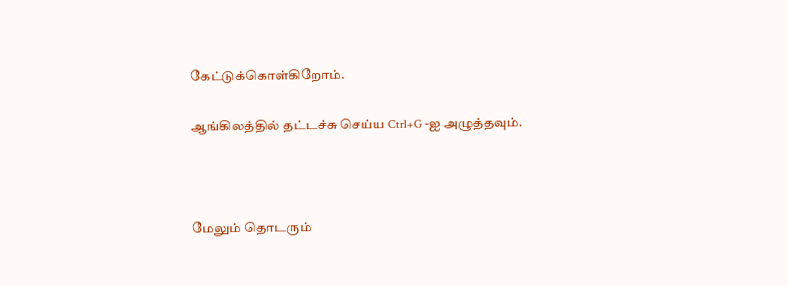கேட்டுக்கொள்கிறோம்.

ஆங்கிலத்தில் தட்டச்சு செய்ய Ctrl+G -ஐ அழுத்தவும்.



மேலும் தொடரும்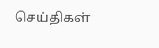செய்திகள்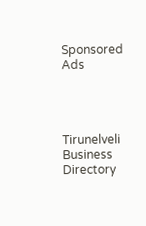Sponsored Ads




Tirunelveli Business Directory